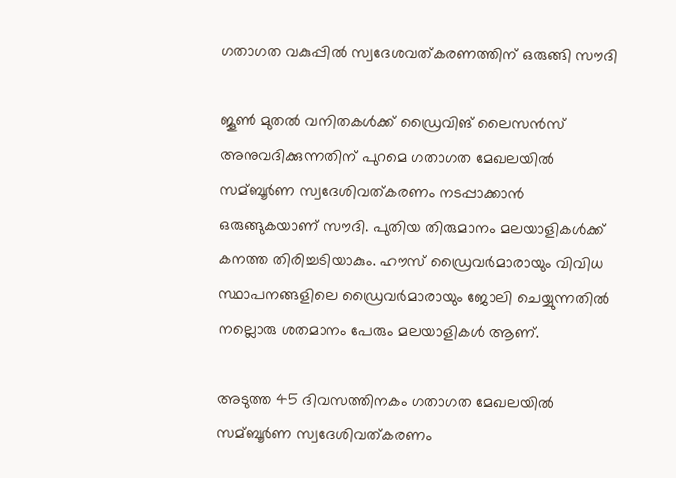ഗതാഗത വകുപ്പില്‍ സ്വദേശവത്കരണത്തിന് ഒരുങ്ങി സൗദി

ജൂണ്‍ മുതല്‍ വനിതകള്‍ക്ക് ഡ്രൈവിങ് ലൈസന്‍സ് അനുവദിക്കുന്നതിന് പുറമെ ഗതാഗത മേഖലയില്‍ സമ്ബൂര്‍ണ സ്വദേശിവത്കരണം നടപ്പാക്കാന്‍ ഒരുങ്ങുകയാണ് സൗദി. പുതിയ തിരുമാനം മലയാളികള്‍ക്ക് കനത്ത തിരിച്ചടിയാകും. ഹൗസ് ഡ്രൈവര്‍മാരായും വിവിധ സ്ഥാപനങ്ങളിലെ ഡ്രൈവര്‍മാരായും ജോലി ചെയ്യുന്നതില്‍ നല്ലൊരു ശതമാനം പേരും മലയാളികള്‍ ആണ്.

അടുത്ത 45 ദിവസത്തിനകം ഗതാഗത മേഖലയില്‍ സമ്ബൂര്‍ണ സ്വദേശിവത്കരണം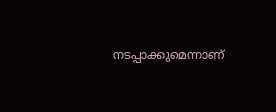നടപ്പാക്കുമെന്നാണ്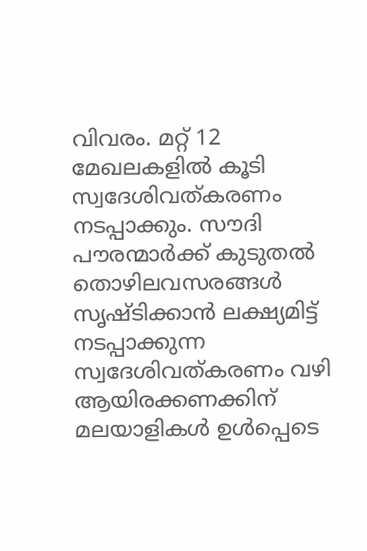വിവരം. മറ്റ് 12 മേഖലകളില്‍ കൂടി സ്വദേശിവത്കരണം നടപ്പാക്കും. സൗദി പൗരന്മാര്‍ക്ക് കുടുതല്‍ തൊഴിലവസരങ്ങള്‍ സൃഷ്ടിക്കാന്‍ ലക്ഷ്യമിട്ട് നടപ്പാക്കുന്ന സ്വദേശിവത്കരണം വഴി ആയിരക്കണക്കിന് മലയാളികള്‍ ഉള്‍പ്പെടെ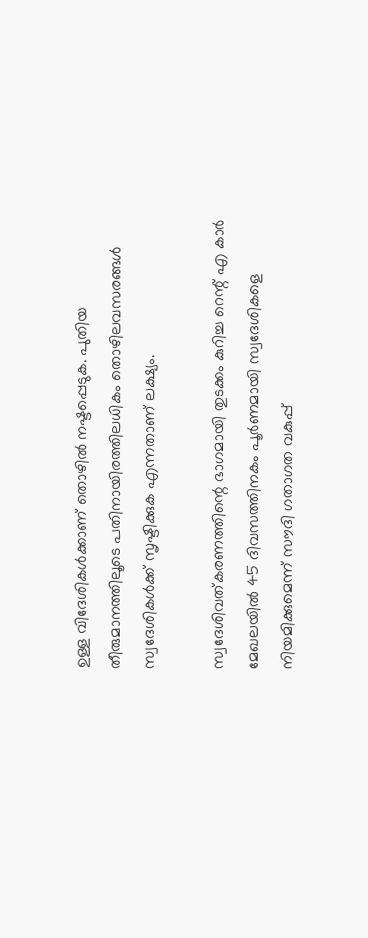ഉള്ള വിദേശികള്‍ക്കാണ് തൊഴില്‍ നഷ്ടപ്പെടുക. പുതിയ തീരുമാനത്തിലൂടെ പതിനായിരത്തിലധികം തൊഴിലവസരങ്ങള്‍ സ്വദേശികള്‍ക്ക് സൃഷ്ടിക്കുക എന്നതാണ് ലക്ഷ്യം.

സ്വദേശിവത്കരണത്തിന്റെ ഭാഗമായി തുടക്കം കുറിച്ച റെന്റ് എ കാര്‍ മേഖലയില്‍ 45 ദിവസത്തിനകം പൂര്‍ണമായി സ്വദേശികളെ നിയമിക്കുമെന്ന് സൗദി ഗതാഗത വകുപ്പ്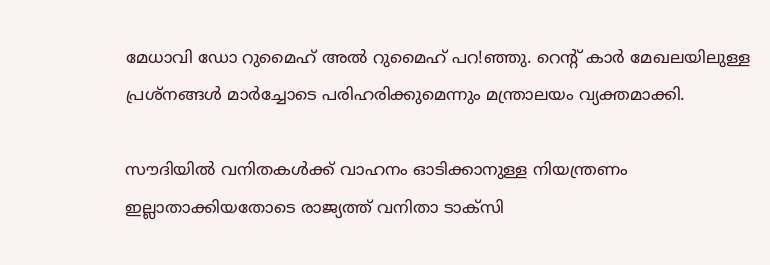മേധാവി ഡോ റുമൈഹ് അല്‍ റുമൈഹ് പറ!ഞ്ഞു. റെന്റ് കാര്‍ മേഖലയിലുള്ള പ്രശ്‌നങ്ങള്‍ മാര്‍ച്ചോടെ പരിഹരിക്കുമെന്നും മന്ത്രാലയം വ്യക്തമാക്കി.

സൗദിയില്‍ വനിതകള്‍ക്ക് വാഹനം ഓടിക്കാനുള്ള നിയന്ത്രണം ഇല്ലാതാക്കിയതോടെ രാജ്യത്ത് വനിതാ ടാക്‌സി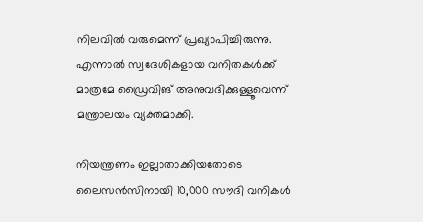നിലവില്‍ വരുമെന്ന് പ്രഖ്യാപിച്ചിരുന്നു. എന്നാല്‍ സ്വദേശികളായ വനിതകള്‍ക്ക് മാത്രമേ ഡ്രൈവിങ് അനുവദിക്കുള്ളൂവെന്ന് മന്ത്രാലയം വ്യക്തമാക്കി.

നിയന്ത്രണം ഇല്ലാതാക്കിയതോടെ ലൈസന്‍സിനായി 10,000 സൗദി വനികള്‍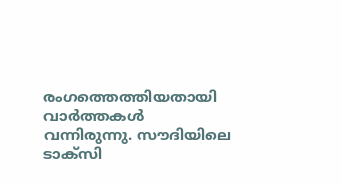രംഗത്തെത്തിയതായി വാര്‍ത്തകള്‍ വന്നിരുന്നു. സൗദിയിലെ ടാക്‌സി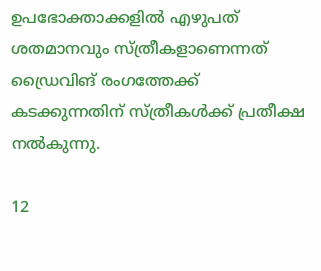ഉപഭോക്താക്കളില്‍ എഴുപത് ശതമാനവും സ്ത്രീകളാണെന്നത് ഡ്രൈവിങ് രംഗത്തേക്ക് കടക്കുന്നതിന് സ്ത്രീകള്‍ക്ക് പ്രതീക്ഷ നല്‍കുന്നു.

12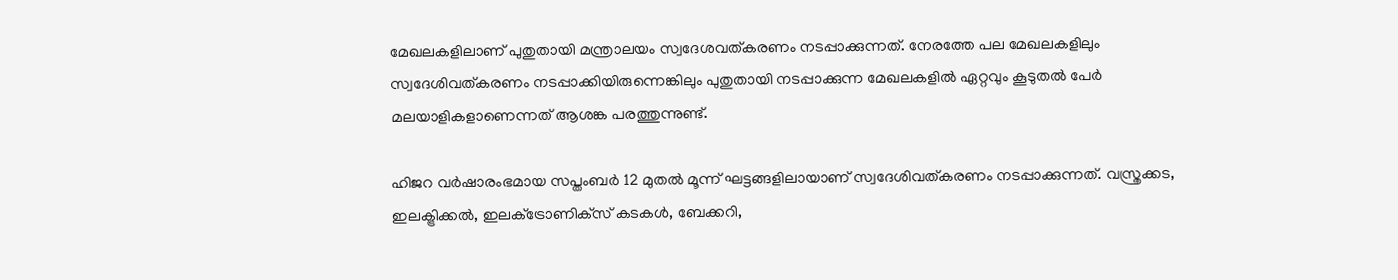മേഖലകളിലാണ് പുതുതായി മന്ത്രാലയം സ്വദേശവത്കരണം നടപ്പാക്കുന്നത്. നേരത്തേ പല മേഖലകളിലും സ്വദേശിവത്കരണം നടപ്പാക്കിയിരുന്നെങ്കിലും പുതുതായി നടപ്പാക്കുന്ന മേഖലകളില്‍ ഏറ്റവും കൂടുതല്‍ പേര്‍ മലയാളികളാണെന്നത് ആശങ്ക പരത്തുന്നുണ്ട്.

ഹിജറ വര്‍ഷാരംഭമായ സപ്തംബര്‍ 12 മുതല്‍ മൂന്ന് ഘട്ടങ്ങളിലായാണ് സ്വദേശിവത്കരണം നടപ്പാക്കുന്നത്. വസ്ത്രക്കട, ഇലക്ട്രിക്കല്‍, ഇലക്‌ട്രോണിക്‌സ് കടകള്‍, ബേക്കറി,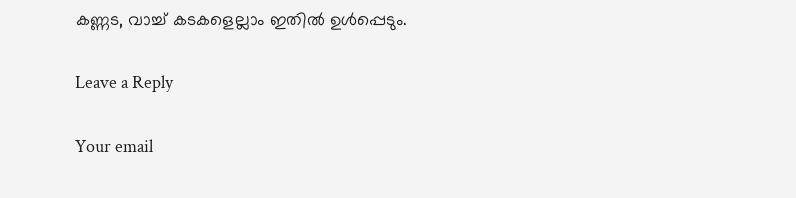കണ്ണട, വാച്ച് കടകളെല്ലാം ഇതില്‍ ഉള്‍പ്പെടും.

Leave a Reply

Your email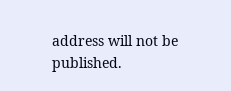address will not be published.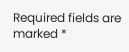Required fields are marked *